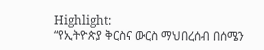Highlight:
“የኢትዮጵያ ቅርስና ውርስ ማህበረሰብ በሰሜን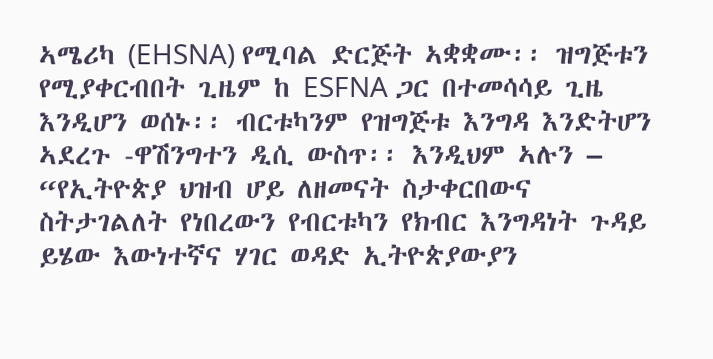ኣሜሪካ (EHSNA) የሚባል ድርጅት ኣቋቋሙ፡፡ ዝግጅቱን የሚያቀርብበት ጊዜም ከ ESFNA ጋር በተመሳሳይ ጊዜ እንዲሆን ወሰኑ፡፡ ብርቱካንም የዝግጅቱ እንግዳ እንድትሆን ኣደረጉ -ዋሽንግተን ዲሲ ውስጥ፡፡ እንዲህም ኣሉን – “የኢትዮጵያ ህዝብ ሆይ ለዘመናት ስታቀርበውና ስትታገልለት የነበረውን የብርቱካን የክብር እንግዳነት ጉዳይ ይሄው እውነተኛና ሃገር ወዳድ ኢትዮጵያውያን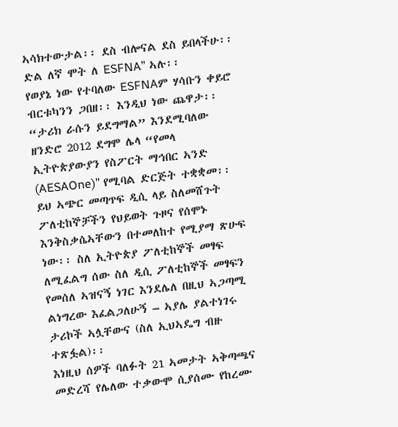ኣሳክተውታል፡፡ ደስ ብሎናል ደስ ይበላችሁ፡፡ድል ለኛ ሞት ለ ESFNA” ኣሉ፡፡
የወያኔ ነው የተባለው ESFNAም ሃሳቡን ቀይሮ ብርቱካንን ጋበዘ፡፡ እንዲህ ነው ጨዋታ፡፡ “ታሪክ ራሱን ይደግማል” እንደሚባለው ዘንድሮ 2012 ደግሞ ሌላ “የመላ ኢትዮጵያውያን የስፖርት ማኅበር ኣንድ (AESAOne)” የሚባል ድርጅት ተቋቋመ፡፡
ይህ ኣጭር መጣጥፍ ዲሲ ላይ ስለመሸጉት ፖለቲከኞቻችን የህይወት ጉዞና የሰሞኑ እንቅስቃሴኣቸውን በተመለከተ የሚያማ ጽሁፍ ነው፡፡ ስለ ኢትዮጵያ ፖለቲከኞች መፃፍ ለሚፈልግ ሰው ስለ ዲሲ ፖለቲከኞች መፃፍን የመሰለ ኣዝናኝ ነገር እንደሌለ በዚህ ኣጋጣሚ ልነግረው እፈልጋለሁኝ – ኣያሌ ያልተነገሩ ታሪኮች ኣሏቸውና (ስለ ኢህኣዴግ ብዙ ተጽፏል)፡፡
እነዚህ ሰዎች ባለፉት 21 ኣመታት ኣቅጣጫና መድረሻ የሌለው ተቃውሞ ሲያሰሙ የከረሙ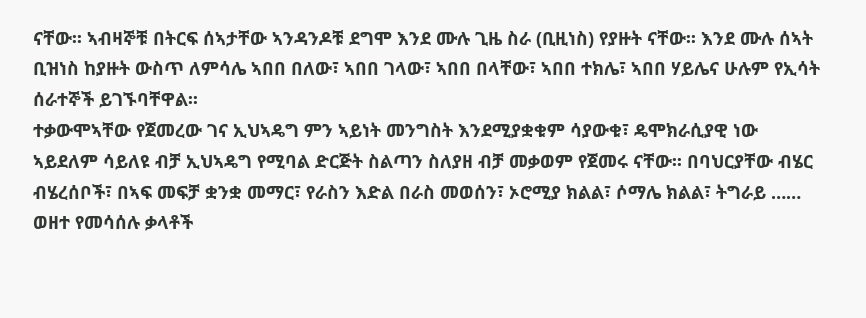ናቸው፡፡ ኣብዛኞቹ በትርፍ ሰኣታቸው ኣንዳንዶቹ ደግሞ እንደ ሙሉ ጊዜ ስራ (ቢዚነስ) የያዙት ናቸው፡፡ እንደ ሙሉ ሰኣት ቢዝነስ ከያዙት ውስጥ ለምሳሌ ኣበበ በለው፣ ኣበበ ገላው፣ ኣበበ በላቸው፣ ኣበበ ተክሌ፣ ኣበበ ሃይሌና ሁሉም የኢሳት ሰራተኞች ይገኙባቸዋል፡፡
ተቃውሞኣቸው የጀመረው ገና ኢህኣዴግ ምን ኣይነት መንግስት እንደሚያቋቁም ሳያውቁ፣ ዴሞክራሲያዊ ነው ኣይደለም ሳይለዩ ብቻ ኢህኣዴግ የሚባል ድርጅት ስልጣን ስለያዘ ብቻ መቃወም የጀመሩ ናቸው፡፡ በባህርያቸው ብሄር ብሄረሰቦች፣ በኣፍ መፍቻ ቋንቋ መማር፣ የራስን እድል በራስ መወሰን፣ ኦሮሚያ ክልል፣ ሶማሌ ክልል፣ ትግራይ …… ወዘተ የመሳሰሉ ቃላቶች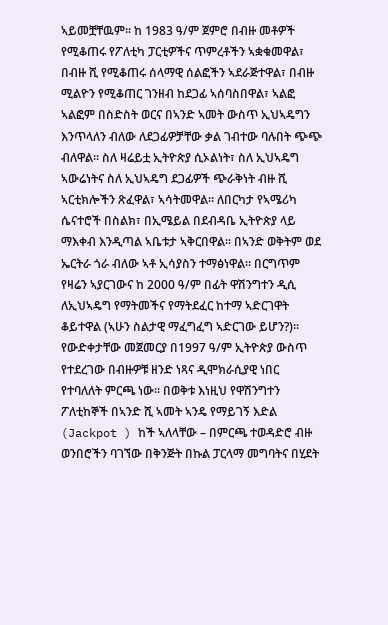ኣይመቿቸዉም፡፡ ከ 1983 ዓ/ም ጀምሮ በብዙ መቶዎች የሚቆጠሩ የፖለቲካ ፓርቲዎችና ጥምረቶችን ኣቋቁመዋል፣ በብዙ ሺ የሚቆጠሩ ሰላማዊ ሰልፎችን ኣደራጅተዋል፣ በብዙ ሚልዮን የሚቆጠር ገንዘብ ከደጋፊ ኣሰባስበዋል፣ ኣልፎ ኣልፎም በስድስት ወርና በኣንድ ኣመት ውስጥ ኢህኣዴግን እንጥላለን ብለው ለደጋፊዎቻቸው ቃል ገብተው ባሉበት ጭጭ ብለዋል፡፡ ስለ ዛሬይቷ ኢትዮጵያ ሲኦልነት፣ ስለ ኢህኣዴግ ኣውሬነትና ስለ ኢህኣዴግ ደጋፊዎች ጭራቅነት ብዙ ሺ ኣርቲክሎችን ጽፈዋል፣ ኣሳትመዋል፡፡ ለበርካታ የኣሜሪካ ሴናተሮች በስልክ፣ በኢሜይል በደብዳቤ ኢትዮጵያ ላይ ማእቀብ እንዲጣል ኣቤቱታ ኣቅርበዋል፡፡ በኣንድ ወቅትም ወደ ኤርትራ ጎራ ብለው ኣቶ ኢሳያስን ተማፅነዋል፡፡ በርግጥም የዛሬን ኣያርገውና ከ 2000 ዓ/ም በፊት ዋሽንግተን ዲሲ ለኢህኣዴግ የማትመችና የማትደፈር ከተማ ኣድርገዋት ቆይተዋል (ኣሁን ስልታዊ ማፈግፈግ ኣድርገው ይሆን?)፡፡
የውድቀታቸው መጀመርያ በ1997 ዓ/ም ኢትዮጵያ ውስጥ የተደረገው በብዙዎቹ ዘንድ ነጻና ዲሞክራሲያዊ ነበር የተባለለት ምርጫ ነው፡፡ በወቅቱ እነዚህ የዋሽንግተን ፖለቲከኞች በኣንድ ሺ ኣመት ኣንዴ የማይገኝ እድል (Jackpot ) ከች ኣለላቸው – በምርጫ ተወዳድሮ ብዙ ወንበሮችን ባገኘው በቅንጅት በኩል ፓርላማ መግባትና በሂደት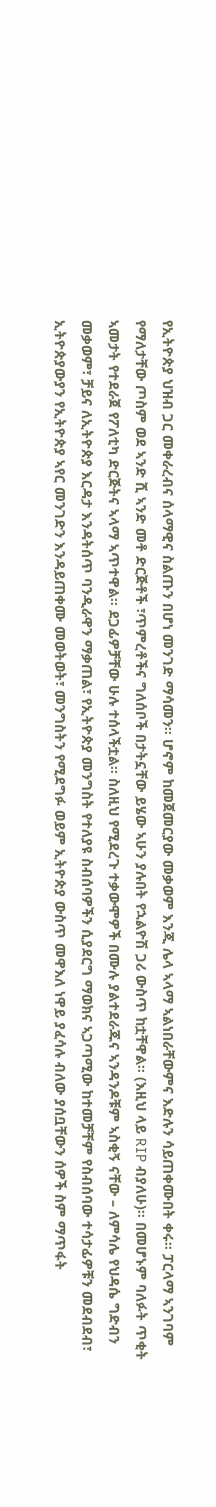የኢትዮጵያ ህዝብ ጋር መቀራረብና ሰላማዊና ስልጡን በሆነ መንገድ ማሳመን፡፡ ሆኖም ከመጀመርያው መቃወም እንጂ ሌላ ኣላማ ኣልነበራቸውምና እድሉን ሳይጠቀሙበት ቀሩ፡፡ ፓርላማ ኣንገባም የማለታቸው ጦስም ወደ ኣንድ ሺ ኣንድ መቶ ድርጅቶች ፣ጥምረቶችና ግለሰቦች በታትኗቸው ይሄው ኣሁን ያሉበት የኋልዮሽ ጋሪ ውስጥ ከቷቸዋል፡፡ (እዚህ ላይ RIP ብያለሁ)፡፡ በመሆኑም ባለፉት ጥቂት ኣመታት የተደራጀ የፖለቲካ ድርጅትና ኣላማ ኣጥተዋል፡፡ ደጋፊዎቻቸው ሁሉ ተሰላችቷል፡፡ ስለዚህ የሚደረጉ ተቃውሞዎች በሙሉ ያልተደራጁና ኣንዳንዶቹም ኣስቂኝ ናቸው – ለምሳሌ የህዳሴ ግድብን መቃወም፣ ቻይና ለኢትዮጵያ እርዳታ እንዳትሰጥ ባንዲራዋን ማቃጠል፣ የኢትዮጵያ መንግስት የተለያዩ ስብሰባዎችን ሲያደርግ ማወክና ኣጋጣሚው ከተመቻቸም የስብሰባው ተሳታፊዎቹን መደብደብ፣ ኢትዮጵያውያን የኢትዮጵያ ኣየር መንገድን እንዳይጠቀሙ መወትወት፣ መንግስትን የሚደግፉ ወይም ኢትዮጵያ ውስጥ መዋእለ ነዋይ ያፈሳሉ ብለው ያሰቧቸውን ሰዎች ስም ማጥፋት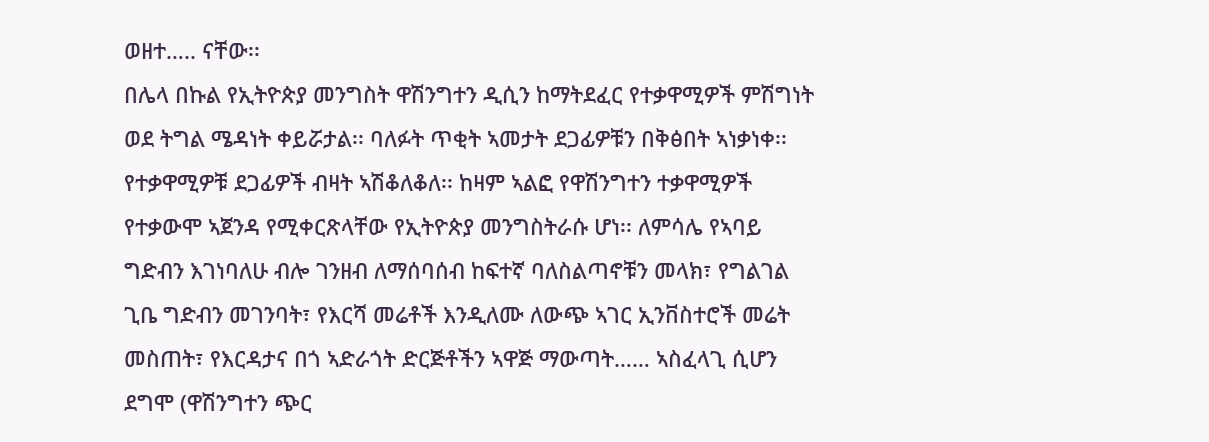ወዘተ….. ናቸው፡፡
በሌላ በኩል የኢትዮጵያ መንግስት ዋሽንግተን ዲሲን ከማትደፈር የተቃዋሚዎች ምሽግነት ወደ ትግል ሜዳነት ቀይሯታል፡፡ ባለፉት ጥቂት ኣመታት ደጋፊዎቹን በቅፅበት ኣነቃነቀ፡፡ የተቃዋሚዎቹ ደጋፊዎች ብዛት ኣሽቆለቆለ፡፡ ከዛም ኣልፎ የዋሽንግተን ተቃዋሚዎች የተቃውሞ ኣጀንዳ የሚቀርጽላቸው የኢትዮጵያ መንግስትራሱ ሆነ፡፡ ለምሳሌ የኣባይ ግድብን እገነባለሁ ብሎ ገንዘብ ለማሰባሰብ ከፍተኛ ባለስልጣኖቹን መላክ፣ የግልገል ጊቤ ግድብን መገንባት፣ የእርሻ መሬቶች እንዲለሙ ለውጭ ኣገር ኢንቨስተሮች መሬት መስጠት፣ የእርዳታና በጎ ኣድራጎት ድርጅቶችን ኣዋጅ ማውጣት…… ኣስፈላጊ ሲሆን ደግሞ (ዋሽንግተን ጭር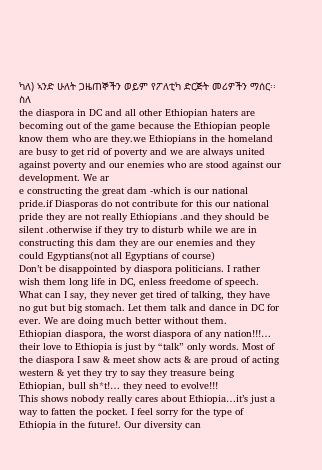ካለ) ኣንድ ሁለት ጋዜጠኞችን ወይም የፖለቲካ ድርጅት መሪዎችን ማሰር፡፡ ስለ
the diaspora in DC and all other Ethiopian haters are becoming out of the game because the Ethiopian people know them who are they.we Ethiopians in the homeland are busy to get rid of poverty and we are always united against poverty and our enemies who are stood against our development. We ar
e constructing the great dam -which is our national pride.if Diasporas do not contribute for this our national pride they are not really Ethiopians .and they should be silent .otherwise if they try to disturb while we are in constructing this dam they are our enemies and they could Egyptians(not all Egyptians of course)
Don’t be disappointed by diaspora politicians. I rather wish them long life in DC, enless freedome of speech. What can I say, they never get tired of talking, they have no gut but big stomach. Let them talk and dance in DC for ever. We are doing much better without them.
Ethiopian diaspora, the worst diaspora of any nation!!!… their love to Ethiopia is just by “talk” only words. Most of the diaspora I saw & meet show acts & are proud of acting western & yet they try to say they treasure being Ethiopian, bull sh*t!… they need to evolve!!!
This shows nobody really cares about Ethiopia…it’s just a way to fatten the pocket. I feel sorry for the type of Ethiopia in the future!. Our diversity can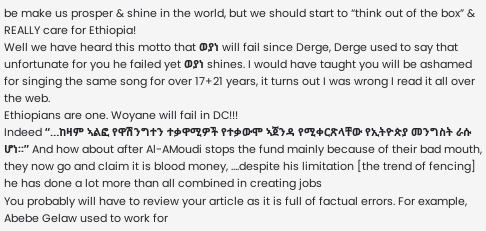be make us prosper & shine in the world, but we should start to “think out of the box” & REALLY care for Ethiopia!
Well we have heard this motto that ወያነ will fail since Derge, Derge used to say that unfortunate for you he failed yet ወያነ shines. I would have taught you will be ashamed for singing the same song for over 17+21 years, it turns out I was wrong I read it all over the web.
Ethiopians are one. Woyane will fail in DC!!!
Indeed “…ከዛም ኣልፎ የዋሽንግተን ተቃዋሚዎች የተቃውሞ ኣጀንዳ የሚቀርጽላቸው የኢትዮጵያ መንግስት ራሱ ሆነ፡፡” And how about after Al-AMoudi stops the fund mainly because of their bad mouth, they now go and claim it is blood money, ….despite his limitation [the trend of fencing] he has done a lot more than all combined in creating jobs
You probably will have to review your article as it is full of factual errors. For example, Abebe Gelaw used to work for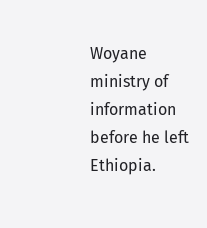Woyane ministry of information before he left Ethiopia.